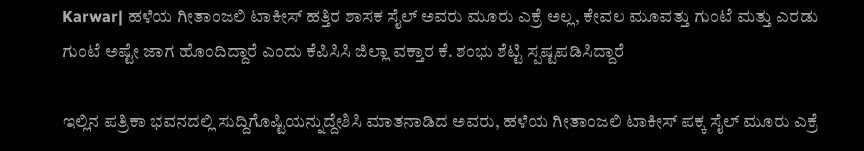Karwar| ಹಳೆಯ ಗೀತಾಂಜಲಿ ಟಾಕೀಸ್‌ ಹತ್ತಿರ ಶಾಸಕ ಸೈಲ್‌ ಅವರು ಮೂರು ಎಕ್ರೆ ಅಲ್ಲ, ಕೇವಲ ಮೂವತ್ತು ಗುಂಟೆ ಮತ್ತು ಎರಡು ಗುಂಟೆ ಅಷ್ಟೇ ಜಾಗ ಹೊಂದಿದ್ದಾರೆ ಎಂದು ಕೆಪಿಸಿಸಿ ಜಿಲ್ಲಾ ವಕ್ತಾರ ಕೆ. ಶಂಭು ಶೆಟ್ಟಿ ಸ್ಪಷ್ಟಪಡಿಸಿದ್ದಾರೆ

ಇಲ್ಲಿನ ಪತ್ರಿಕಾ ಭವನದಲ್ಲಿ ಸುದ್ದಿಗೊಷ್ಟಿಯನ್ನುದ್ದೇಶಿಸಿ ಮಾತನಾಡಿದ ಅವರು, ಹಳೆಯ ಗೀತಾಂಜಲಿ ಟಾಕೀಸ್‌ ಪಕ್ಕ ಸೈಲ್‌ ಮೂರು ಎಕ್ರೆ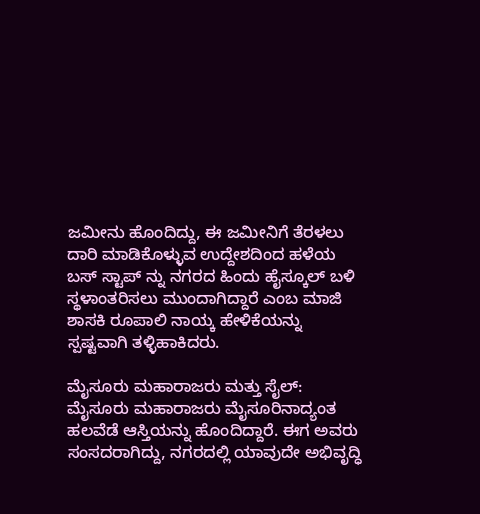ಜಮೀನು ಹೊಂದಿದ್ದು, ಈ ಜಮೀನಿಗೆ ತೆರಳಲು ದಾರಿ ಮಾಡಿಕೊಳ್ಳುವ ಉದ್ದೇಶದಿಂದ ಹಳೆಯ ಬಸ್‌ ಸ್ಟಾಪ್‌ ನ್ನು ನಗರದ ಹಿಂದು ಹೈಸ್ಕೂಲ್‌ ಬಳಿ ಸ್ಥಳಾಂತರಿಸಲು ಮುಂದಾಗಿದ್ದಾರೆ ಎಂಬ ಮಾಜಿ ಶಾಸಕಿ ರೂಪಾಲಿ ನಾಯ್ಕ ಹೇಳಿಕೆಯನ್ನು ಸ್ಪಷ್ಟವಾಗಿ ತಳ್ಳಿಹಾಕಿದರು.

ಮೈಸೂರು ಮಹಾರಾಜರು ಮತ್ತು ಸೈಲ್‌: ಮೈಸೂರು ಮಹಾರಾಜರು ಮೈಸೂರಿನಾದ್ಯಂತ ಹಲವೆಡೆ ಆಸ್ತಿಯನ್ನು ಹೊಂದಿದ್ದಾರೆ. ಈಗ ಅವರು ಸಂಸದರಾಗಿದ್ದು, ನಗರದಲ್ಲಿ ಯಾವುದೇ ಅಭಿವೃದ್ಧಿ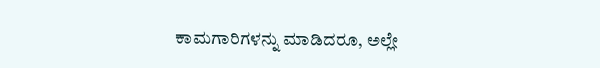ಕಾಮಗಾರಿಗಳನ್ನು ಮಾಡಿದರೂ, ಅಲ್ಲೇ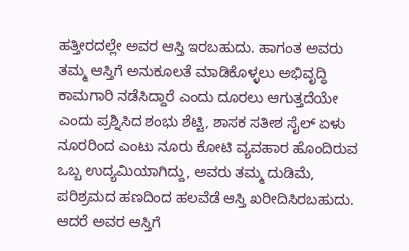ಹತ್ತೀರದಲ್ಲೇ ಅವರ ಆಸ್ತಿ ಇರಬಹುದು. ಹಾಗಂತ ಅವರು ತಮ್ಮ ಆಸ್ತಿಗೆ ಅನುಕೂಲತೆ ಮಾಡಿಕೊಳ್ಳಲು ಅಭಿವೃದ್ಧಿ ಕಾಮಗಾರಿ ನಡೆಸಿದ್ದಾರೆ ಎಂದು ದೂರಲು ಆಗುತ್ತದೆಯೇ ಎಂದು ಪ್ರಶ್ನಿಸಿದ ಶಂಭು ಶೆಟ್ಟಿ, ಶಾಸಕ ಸತೀಶ ಸೈಲ್‌ ಏಳು ನೂರರಿಂದ ಎಂಟು ನೂರು ಕೋಟಿ ವ್ಯವಹಾರ ಹೊಂದಿರುವ ಒಬ್ಬ ಉದ್ಯಮಿಯಾಗಿದ್ದು, ಅವರು ತಮ್ಮ ದುಡಿಮೆ, ಪರಿಶ್ರಮದ ಹಣದಿಂದ ಹಲವೆಡೆ ಆಸ್ತಿ ಖರೀದಿಸಿರಬಹುದು. ಆದರೆ ಅವರ ಆಸ್ತಿಗೆ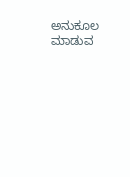ಅನುಕೂಲ ಮಾಡುವ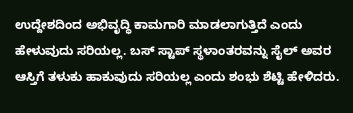ಉದ್ದೇಶದಿಂದ ಅಭಿವೃದ್ಧಿ ಕಾಮಗಾರಿ ಮಾಡಲಾಗುತ್ತಿದೆ ಎಂದು ಹೇಳುವುದು ಸರಿಯಲ್ಲ. ಬಸ್ ಸ್ಟಾಪ್‌ ಸ್ಥಳಾಂತರವನ್ನು ಸೈಲ್‌ ಅವರ ಆಸ್ತಿಗೆ ತಳುಕು ಹಾಕುವುದು ಸರಿಯಲ್ಲ ಎಂದು ಶಂಭು ಶೆಟ್ಟಿ ಹೇಳಿದರು.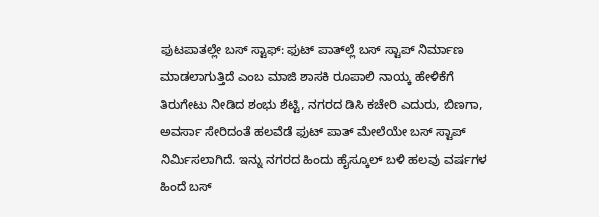ಫುಟಪಾತಲ್ಲೇ ಬಸ್‌ ಸ್ಟಾಫ್‌: ಫುಟ್‌ ಪಾತ್‌ಲ್ಲೆ ಬಸ್‌ ಸ್ಟಾಪ್‌ ನಿರ್ಮಾಣ ಮಾಡಲಾಗುತ್ತಿದೆ ಎಂಬ ಮಾಜಿ ಶಾಸಕಿ ರೂಪಾಲಿ ನಾಯ್ಕ ಹೇಳಿಕೆಗೆ ತಿರುಗೇಟು ನೀಡಿದ ಶಂಭು ಶೆಟ್ಟಿ, ನಗರದ ಡಿಸಿ ಕಚೇರಿ ಎದುರು, ಬಿಣಗಾ, ಅವರ್ಸಾ ಸೇರಿದಂತೆ ಹಲವೆಡೆ ಫುಟ್‌ ಪಾತ್‌ ಮೇಲೆಯೇ ಬಸ್ ಸ್ಟಾಪ್‌ ನಿರ್ಮಿಸಲಾಗಿದೆ. ಇನ್ನು ನಗರದ ಹಿಂದು ಹೈಸ್ಕೂಲ್ ಬಳಿ ಹಲವು ವರ್ಷಗಳ ಹಿಂದೆ ಬಸ್‌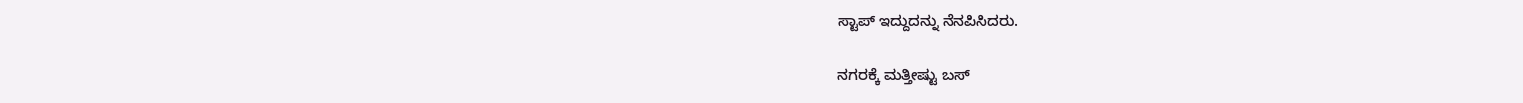ಸ್ಟಾಪ್‌ ಇದ್ದುದನ್ನು ನೆನಪಿಸಿದರು.

ನಗರಕ್ಕೆ ಮತ್ತೀಷ್ಟು ಬಸ್‌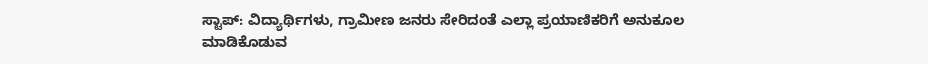ಸ್ಟಾಪ್‌: ವಿದ್ಯಾರ್ಥಿಗಳು, ಗ್ರಾಮೀಣ ಜನರು ಸೇರಿದಂತೆ ಎಲ್ಲಾ ಪ್ರಯಾಣಿಕರಿಗೆ ಅನುಕೂಲ ಮಾಡಿಕೊಡುವ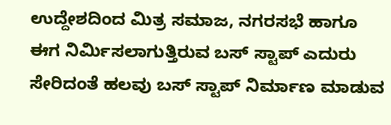ಉದ್ದೇಶದಿಂದ ಮಿತ್ರ ಸಮಾಜ, ನಗರಸಭೆ ಹಾಗೂ ಈಗ ನಿರ್ಮಿಸಲಾಗುತ್ತಿರುವ ಬಸ್ ಸ್ಟಾಪ್‌ ಎದುರು ಸೇರಿದಂತೆ ಹಲವು ಬಸ್‌ ಸ್ಟಾಪ್‌ ನಿರ್ಮಾಣ ಮಾಡುವ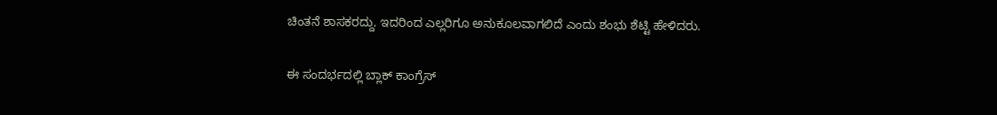ಚಿಂತನೆ ಶಾಸಕರದ್ದು. ಇದರಿಂದ ಎಲ್ಲರಿಗೂ ಅನುಕೂಲವಾಗಲಿದೆ ಎಂದು ಶಂಭು ಶೆಟ್ಟಿ ಹೇಳಿದರು.

ಈ ಸಂದರ್ಭದಲ್ಲಿ ಬ್ಲಾಕ್‌ ಕಾಂಗ್ರೆಸ್‌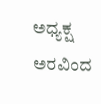ಅಧ್ಯಕ್ಷ ಅರವಿಂದ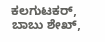ಕಲಗುಟಕರ್‌, ಬಾಬು ಶೇಖ್‌,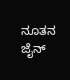ನೂತನ ಜೈನ್‌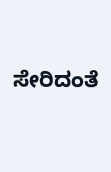ಸೇರಿದಂತೆ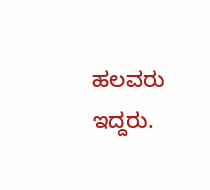ಹಲವರು ಇದ್ದರು.